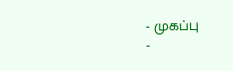- முகப்பு
-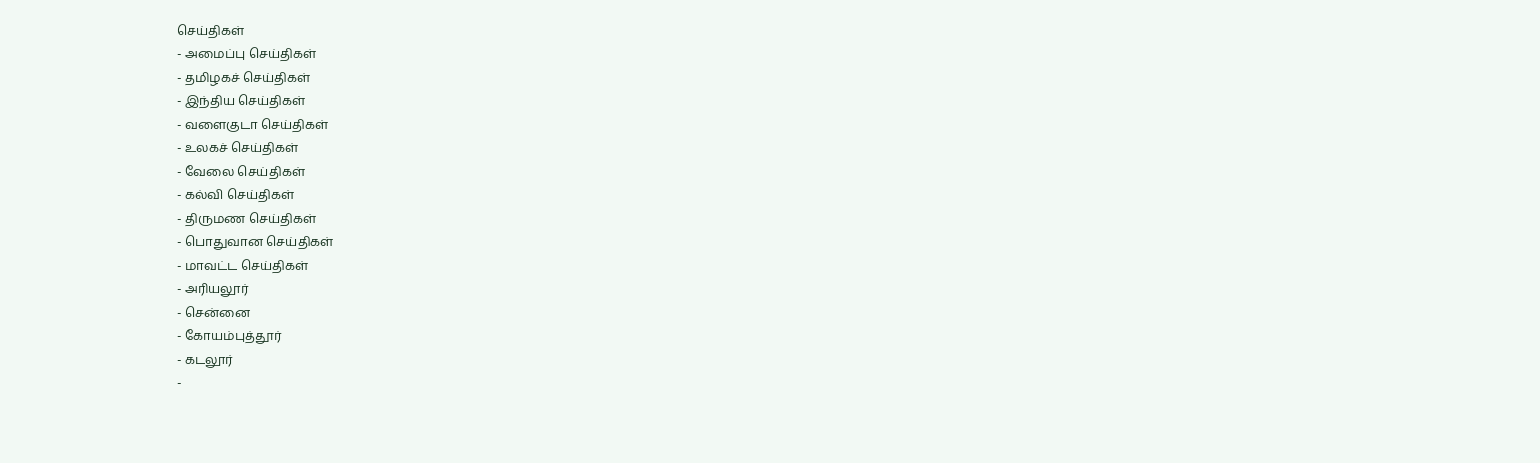செய்திகள்
- அமைப்பு செய்திகள்
- தமிழகச் செய்திகள்
- இந்திய செய்திகள்
- வளைகுடா செய்திகள்
- உலகச் செய்திகள்
- வேலை செய்திகள்
- கல்வி செய்திகள்
- திருமண செய்திகள்
- பொதுவான செய்திகள்
- மாவட்ட செய்திகள்
- அரியலூர்
- சென்னை
- கோயம்புத்தூர்
- கடலூர்
-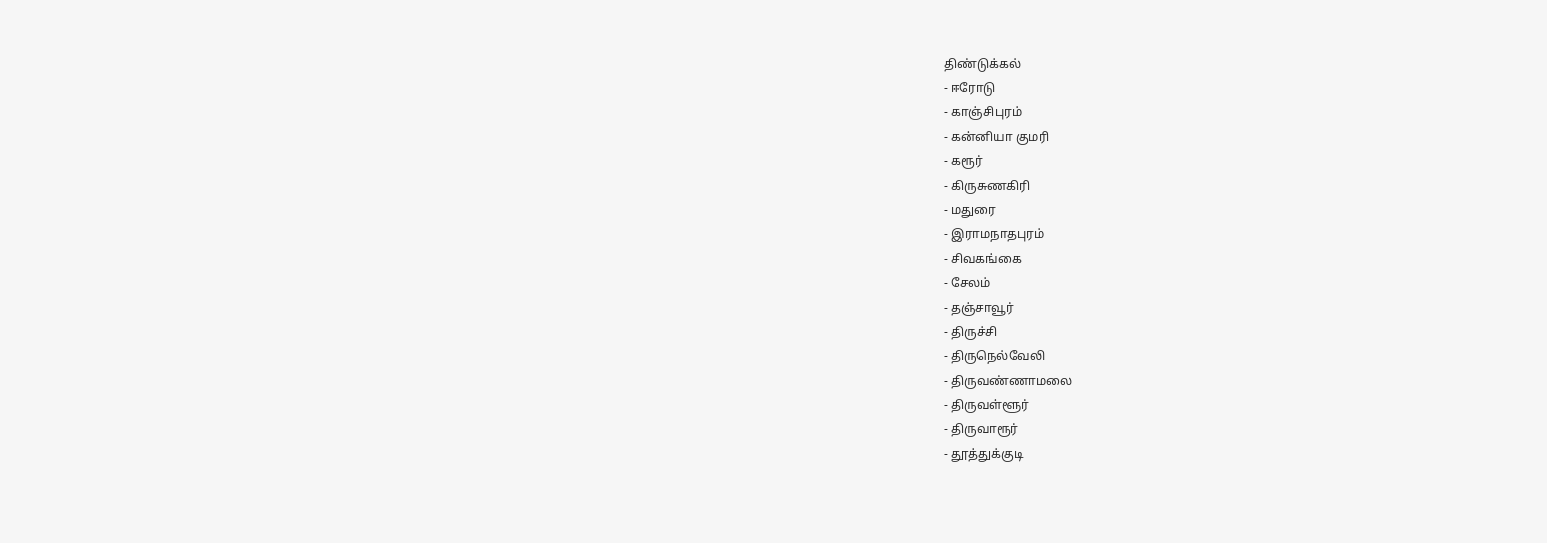திண்டுக்கல்
- ஈரோடு
- காஞ்சிபுரம்
- கன்னியா குமரி
- கரூர்
- கிருசுணகிரி
- மதுரை
- இராமநாதபுரம்
- சிவகங்கை
- சேலம்
- தஞ்சாவூர்
- திருச்சி
- திருநெல்வேலி
- திருவண்ணாமலை
- திருவள்ளூர்
- திருவாரூர்
- தூத்துக்குடி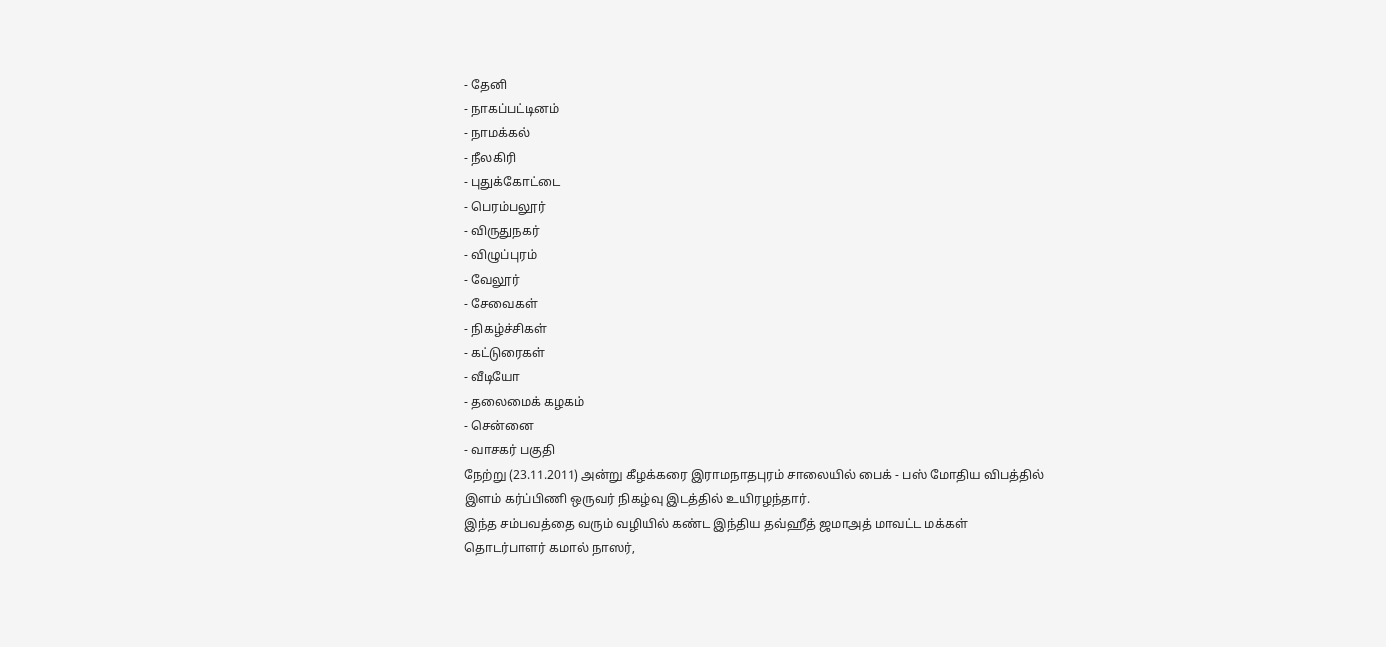- தேனி
- நாகப்பட்டினம்
- நாமக்கல்
- நீலகிரி
- புதுக்கோட்டை
- பெரம்பலூர்
- விருதுநகர்
- விழுப்புரம்
- வேலூர்
- சேவைகள்
- நிகழ்ச்சிகள்
- கட்டுரைகள்
- வீடியோ
- தலைமைக் கழகம்
- சென்னை
- வாசகர் பகுதி
நேற்று (23.11.2011) அன்று கீழக்கரை இராமநாதபுரம் சாலையில் பைக் - பஸ் மோதிய விபத்தில் இளம் கர்ப்பிணி ஒருவர் நிகழ்வு இடத்தில் உயிரழந்தார்.
இந்த சம்பவத்தை வரும் வழியில் கண்ட இந்திய தவ்ஹீத் ஜமாஅத் மாவட்ட மக்கள் தொடர்பாளர் கமால் நாஸர்,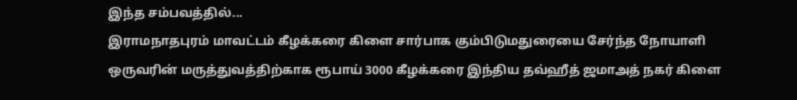இந்த சம்பவத்தில்...
இராமநாதபுரம் மாவட்டம் கீழக்கரை கிளை சார்பாக கும்பிடுமதுரையை சேர்ந்த நோயாளி ஒருவரின் மருத்துவத்திற்காக ரூபாய் 3000 கீழக்கரை இந்திய தவ்ஹீத் ஜமாஅத் நகர் கிளை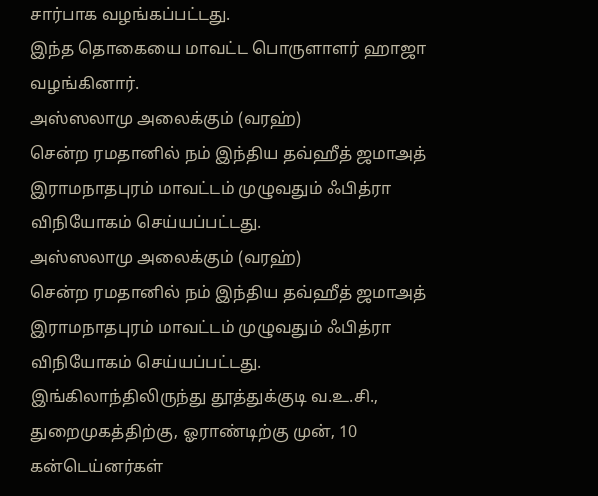சார்பாக வழங்கப்பட்டது.
இந்த தொகையை மாவட்ட பொருளாளர் ஹாஜா வழங்கினார்.
அஸ்ஸலாமு அலைக்கும் (வரஹ்)
சென்ற ரமதானில் நம் இந்திய தவ்ஹீத் ஜமாஅத் இராமநாதபுரம் மாவட்டம் முழுவதும் ஃபித்ரா விநியோகம் செய்யப்பட்டது.
அஸ்ஸலாமு அலைக்கும் (வரஹ்)
சென்ற ரமதானில் நம் இந்திய தவ்ஹீத் ஜமாஅத் இராமநாதபுரம் மாவட்டம் முழுவதும் ஃபித்ரா விநியோகம் செய்யப்பட்டது.
இங்கிலாந்திலிருந்து தூத்துக்குடி வ.உ.சி., துறைமுகத்திற்கு, ஓராண்டிற்கு முன், 10 கன்டெய்னர்கள்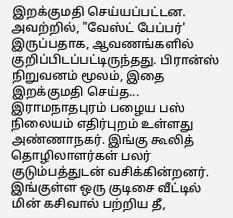இறக்குமதி செய்யப்பட்டன. அவற்றில், "வேஸ்ட் பேப்பர்' இருப்பதாக, ஆவணங்களில் குறிப்பிடப்பட்டிருந்தது. பிரான்ஸ் நிறுவனம் மூலம், இதை இறக்குமதி செய்த...
இராமநாதபுரம் பழைய பஸ் நிலையம் எதிர்புறம் உள்ளது அண்ணாநகர். இங்கு கூலித் தொழிலாளர்கள் பலர் குடும்பத்துடன் வசிக்கின்றனர். இங்குள்ள ஒரு குடிசை வீட்டில் மின் கசிவால் பற்றிய தீ,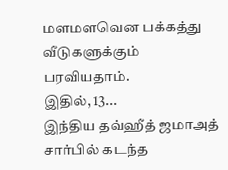மளமளவென பக்கத்து வீடுகளுக்கும் பரவியதாம்.
இதில், 13...
இந்திய தவ்ஹீத் ஜமாஅத் சார்பில் கடந்த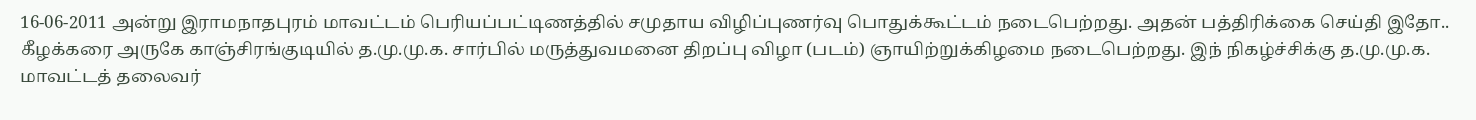16-06-2011 அன்று இராமநாதபுரம் மாவட்டம் பெரியப்பட்டிணத்தில் சமுதாய விழிப்புணர்வு பொதுக்கூட்டம் நடைபெற்றது. அதன் பத்திரிக்கை செய்தி இதோ..
கீழக்கரை அருகே காஞ்சிரங்குடியில் த.மு.மு.க. சார்பில் மருத்துவமனை திறப்பு விழா (படம்) ஞாயிற்றுக்கிழமை நடைபெற்றது. இந் நிகழ்ச்சிக்கு த.மு.மு.க. மாவட்டத் தலைவர்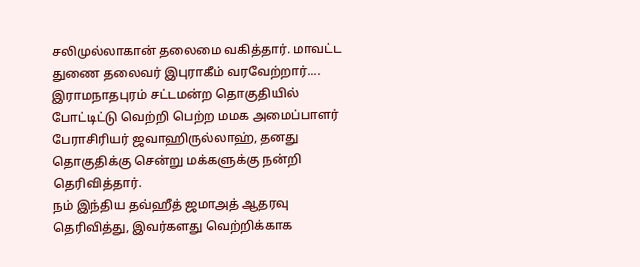சலிமுல்லாகான் தலைமை வகித்தார். மாவட்ட துணை தலைவர் இபுராகீம் வரவேற்றார்....
இராமநாதபுரம் சட்டமன்ற தொகுதியில் போட்டிட்டு வெற்றி பெற்ற மமக அமைப்பாளர் பேராசிரியர் ஜவாஹிருல்லாஹ், தனது தொகுதிக்கு சென்று மக்களுக்கு நன்றி தெரிவித்தார்.
நம் இந்திய தவ்ஹீத் ஜமாஅத் ஆதரவு தெரிவித்து, இவர்களது வெற்றிக்காக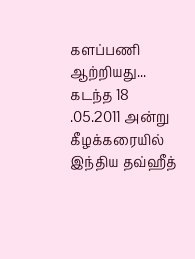களப்பணி ஆற்றியது...
கடந்த 18 .05.2011 அன்று கீழக்கரையில் இந்திய தவ்ஹீத்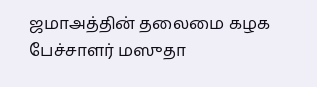ஜமாஅத்தின் தலைமை கழக பேச்சாளர் மஸுதா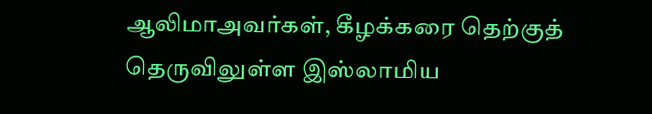ஆலிமாஅவர்கள், கீழக்கரை தெற்குத் தெருவிலுள்ள இஸ்லாமிய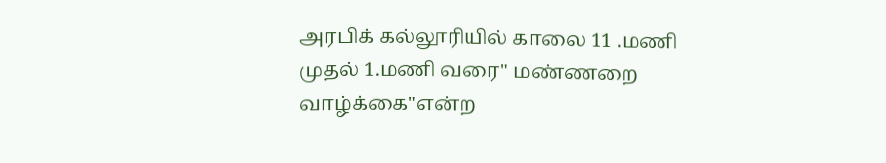அரபிக் கல்லூரியில் காலை 11 .மணி முதல் 1.மணி வரை" மண்ணறை வாழ்க்கை"என்ற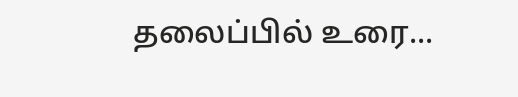தலைப்பில் உரை...